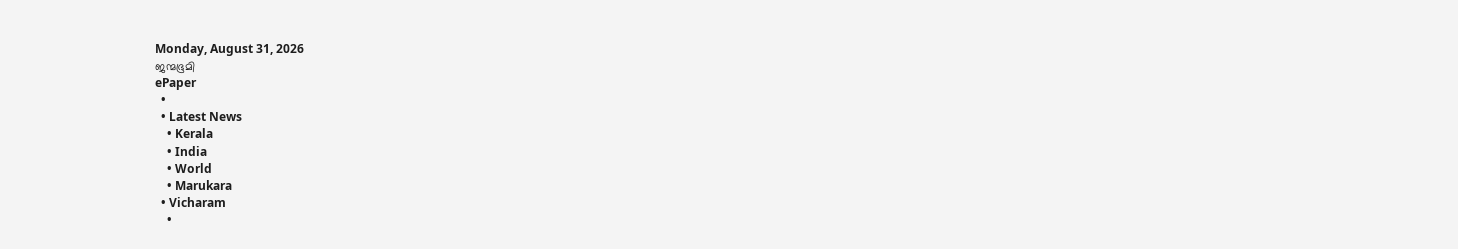Monday, August 31, 2026
ജന്മഭൂമി
ePaper
  •
  • Latest News
    • Kerala
    • India
    • World
    • Marukara
  • Vicharam
    •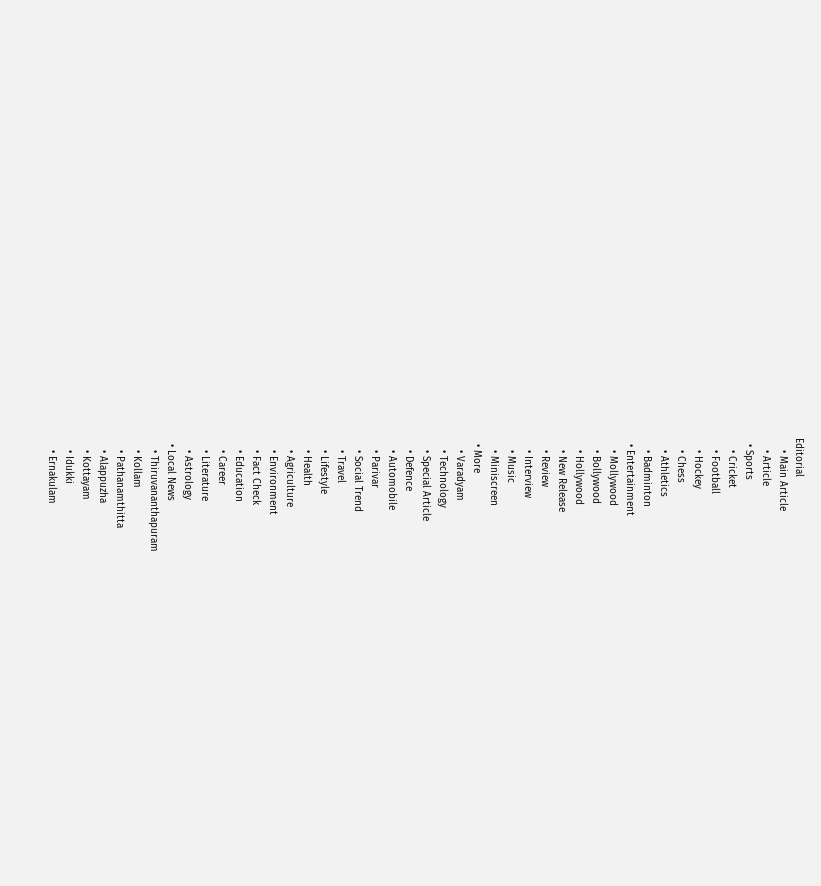Editorial
    • Main Article
    • Article
  • Sports
    • Cricket
    • Football
    • Hockey
    • Chess
    • Athletics
    • Badminton
  • Entertainment
    • Mollywood
    • Bollywood
    • Hollywood
    • New Release
    • Review
    • Interview
    • Music
    • Miniscreen
  • More
    • Varadyam
    • Technology
    • Special Article
    • Defence
    • Automobile
    • Parivar
    • Social Trend
    • Travel
    • Lifestyle
    • Health
    • Agriculture
    • Environment
    • Fact Check
    • Education
    • Career
    • Literature
    • Astrology
  • Local News
    • Thiruvananthapuram
    • Kollam
    • Pathanamthitta
    • Alappuzha
    • Kottayam
    • Idukki
    • Ernakulam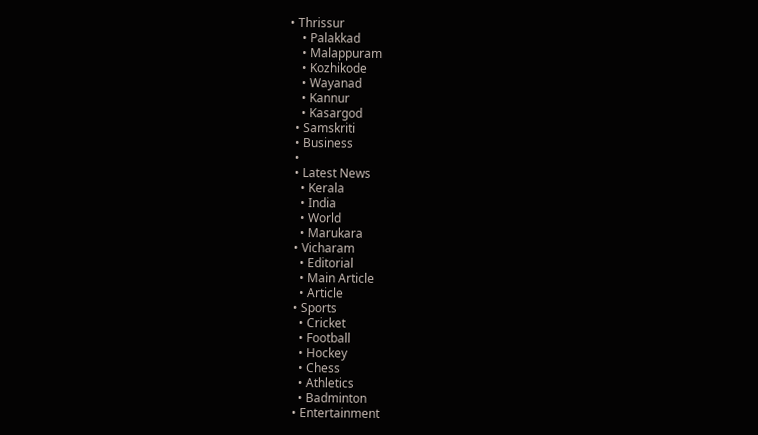• Thrissur
    • Palakkad
    • Malappuram
    • Kozhikode
    • Wayanad
    • Kannur
    • Kasargod
  • Samskriti
  • Business
  •
  • Latest News
    • Kerala
    • India
    • World
    • Marukara
  • Vicharam
    • Editorial
    • Main Article
    • Article
  • Sports
    • Cricket
    • Football
    • Hockey
    • Chess
    • Athletics
    • Badminton
  • Entertainment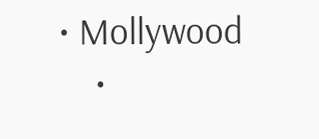• Mollywood
    •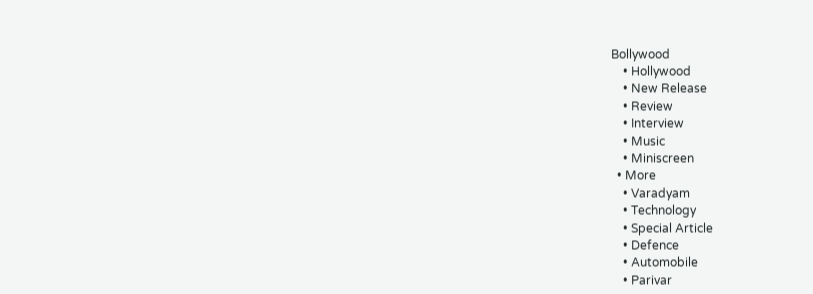Bollywood
    • Hollywood
    • New Release
    • Review
    • Interview
    • Music
    • Miniscreen
  • More
    • Varadyam
    • Technology
    • Special Article
    • Defence
    • Automobile
    • Parivar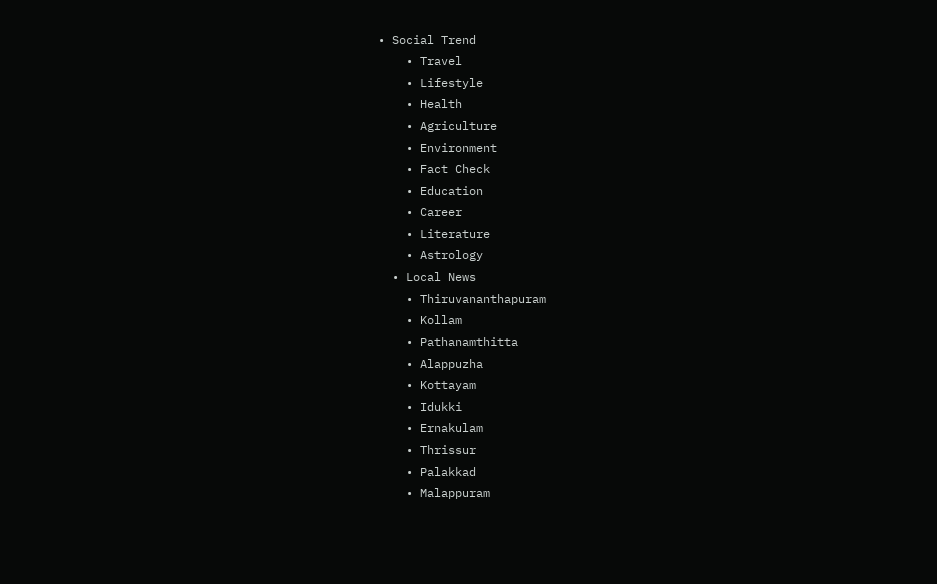• Social Trend
    • Travel
    • Lifestyle
    • Health
    • Agriculture
    • Environment
    • Fact Check
    • Education
    • Career
    • Literature
    • Astrology
  • Local News
    • Thiruvananthapuram
    • Kollam
    • Pathanamthitta
    • Alappuzha
    • Kottayam
    • Idukki
    • Ernakulam
    • Thrissur
    • Palakkad
    • Malappuram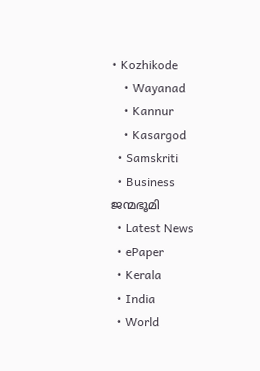• Kozhikode
    • Wayanad
    • Kannur
    • Kasargod
  • Samskriti
  • Business
ജന്മഭൂമി
  • Latest News
  • ePaper
  • Kerala
  • India
  • World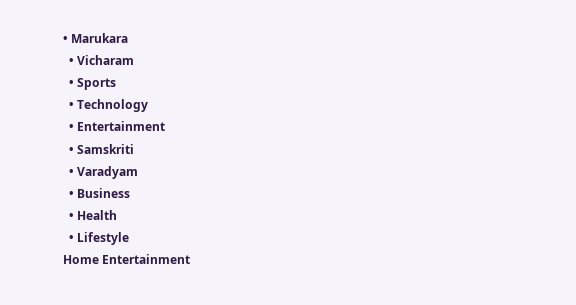• Marukara
  • Vicharam
  • Sports
  • Technology
  • Entertainment
  • Samskriti
  • Varadyam
  • Business
  • Health
  • Lifestyle
Home Entertainment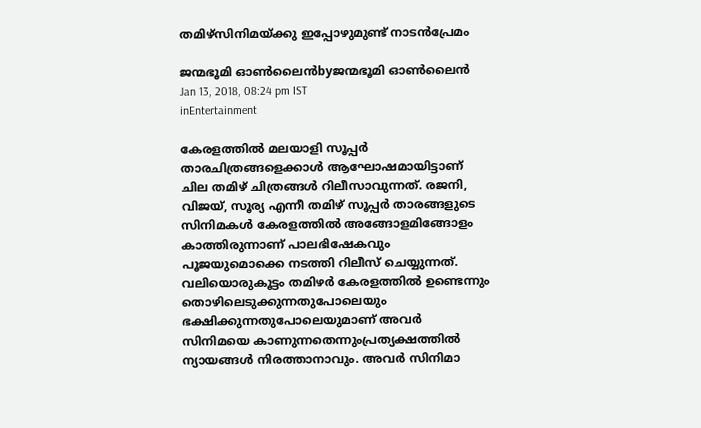തമിഴ്‌സിനിമയ്‌ക്കു ഇപ്പോഴുമുണ്ട് നാടന്‍പ്രേമം

ജന്മഭൂമി ഓണ്‍ലൈന്‍byജന്മഭൂമി ഓണ്‍ലൈന്‍
Jan 13, 2018, 08:24 pm IST
inEntertainment

കേരളത്തില്‍ മലയാളി സൂപ്പര്‍ താരചിത്രങ്ങളെക്കാള്‍ ആഘോഷമായിട്ടാണ് ചില തമിഴ് ചിത്രങ്ങള്‍ റിലീസാവുന്നത്. രജനി, വിജയ്, സൂര്യ എന്നീ തമിഴ് സൂപ്പര്‍ താരങ്ങളുടെ സിനിമകള്‍ കേരളത്തില്‍ അങ്ങോളമിങ്ങോളം കാത്തിരുന്നാണ് പാലഭിഷേകവും പൂജയുമൊക്കെ നടത്തി റിലീസ് ചെയ്യുന്നത്. വലിയൊരുകൂട്ടം തമിഴര്‍ കേരളത്തില്‍ ഉണ്ടെന്നും തൊഴിലെടുക്കുന്നതുപോലെയും ഭക്ഷിക്കുന്നതുപോലെയുമാണ് അവര്‍ സിനിമയെ കാണുന്നതെന്നുംപ്രത്യക്ഷത്തില്‍ ന്യായങ്ങള്‍ നിരത്താനാവും. അവര്‍ സിനിമാ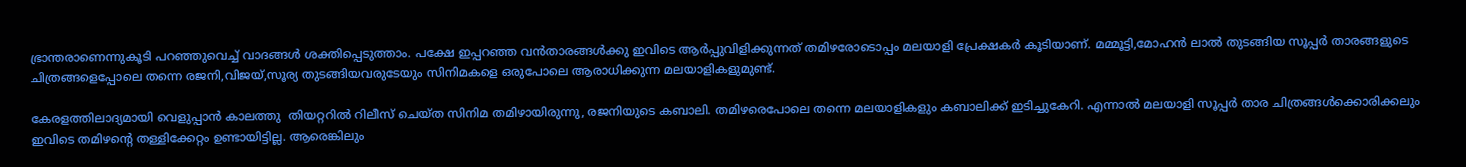ഭ്രാന്തരാണെന്നുകൂടി പറഞ്ഞുവെച്ച് വാദങ്ങള്‍ ശക്തിപ്പെടുത്താം. പക്ഷേ ഇപ്പറഞ്ഞ വന്‍താരങ്ങള്‍ക്കു ഇവിടെ ആര്‍പ്പുവിളിക്കുന്നത് തമിഴരോടൊപ്പം മലയാളി പ്രേക്ഷകര്‍ കൂടിയാണ്. മമ്മൂട്ടി,മോഹന്‍ ലാല്‍ തുടങ്ങിയ സൂപ്പര്‍ താരങ്ങളുടെ ചിത്രങ്ങളെപ്പോലെ തന്നെ രജനി,വിജയ്,സൂര്യ തുടങ്ങിയവരുടേയും സിനിമകളെ ഒരുപോലെ ആരാധിക്കുന്ന മലയാളികളുമുണ്ട്.

കേരളത്തിലാദ്യമായി വെളുപ്പാന്‍ കാലത്തു  തിയറ്ററില്‍ റിലീസ് ചെയ്ത സിനിമ തമിഴായിരുന്നു, രജനിയുടെ കബാലി. തമിഴരെപോലെ തന്നെ മലയാളികളും കബാലിക്ക് ഇടിച്ചുകേറി. എന്നാല്‍ മലയാളി സൂപ്പര്‍ താര ചിത്രങ്ങള്‍ക്കൊരിക്കലും ഇവിടെ തമിഴന്റെ തള്ളിക്കേറ്റം ഉണ്ടായിട്ടില്ല. ആരെങ്കിലും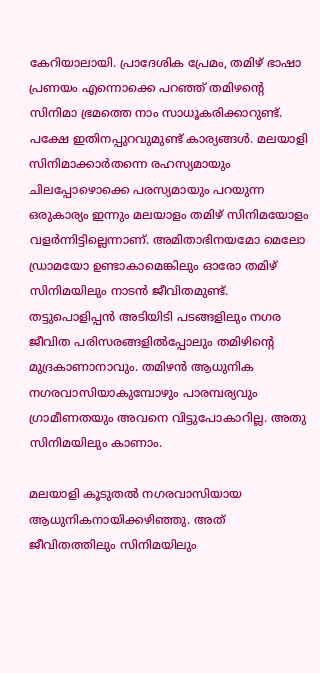കേറിയാലായി. പ്രാദേശിക പ്രേമം, തമിഴ് ഭാഷാ പ്രണയം എന്നൊക്കെ പറഞ്ഞ് തമിഴന്റെ സിനിമാ ഭ്രമത്തെ നാം സാധൂകരിക്കാറുണ്ട്. പക്ഷേ ഇതിനപ്പുറവുമുണ്ട് കാര്യങ്ങള്‍. മലയാളി സിനിമാക്കാര്‍തന്നെ രഹസ്യമായും ചിലപ്പോഴൊക്കെ പരസ്യമായും പറയുന്ന ഒരുകാര്യം ഇന്നും മലയാളം തമിഴ് സിനിമയോളം വളര്‍ന്നിട്ടില്ലെന്നാണ്. അമിതാഭിനയമോ മെലോ ഡ്രാമയോ ഉണ്ടാകാമെങ്കിലും ഓരോ തമിഴ് സിനിമയിലും നാടന്‍ ജീവിതമുണ്ട്. തട്ടുപൊളിപ്പന്‍ അടിയിടി പടങ്ങളിലും നഗര ജീവിത പരിസരങ്ങളില്‍പ്പോലും തമിഴിന്റെ മുദ്രകാണാനാവും. തമിഴന്‍ ആധുനിക നഗരവാസിയാകുമ്പോഴും പാരമ്പര്യവും ഗ്രാമീണതയും അവനെ വിട്ടുപോകാറില്ല. അതു സിനിമയിലും കാണാം.

മലയാളി കൂടുതല്‍ നഗരവാസിയായ ആധുനികനായിക്കഴിഞ്ഞു. അത് ജീവിതത്തിലും സിനിമയിലും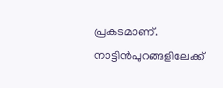പ്രകടമാണ്. നാട്ടിന്‍പുറങ്ങളിലേക്ക്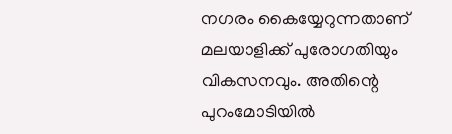നഗരം കൈയ്യേറുന്നതാണ് മലയാളിക്ക് പുരോഗതിയും വികസനവും. അതിന്റെ പുറംമോടിയില്‍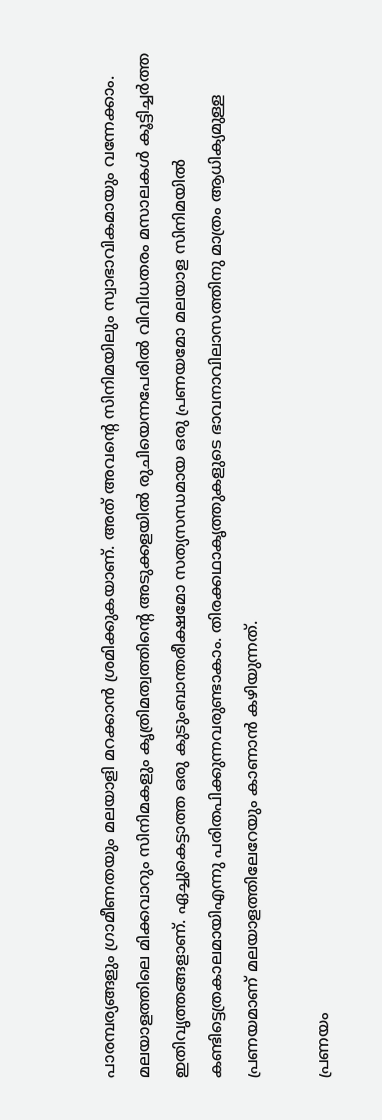പാരമ്പര്യങ്ങളും ഗ്രാമീണതയും മലയാളി മറക്കാന്‍ ശ്രമിക്കുകയാണ്. അത് അവന്റെ സിനിമയിലും സ്വാഭാവികമായും വന്നേക്കാം. മലയാളത്തിലെ മിക്കവാറും സിനിമകളും കൃത്രിമത്വത്തിന്റെ അടുക്കളയില്‍ രുചിയെന്നപേരില്‍ വിവിധതരം മസാലകള്‍ കൂട്ടിച്ചര്‍ത്ത ഇതിവൃത്തങ്ങളാണ്. ഏച്ചുകെട്ടാത്ത ഒരു കുടുംബാന്തരീക്ഷമോ സത്യസന്ധമായ ഒരു പ്രണയമോ മലയാള സിനിമയില്‍ കണ്ടിട്ടെത്രകാലമായിഎന്നു പരിതപിക്കുന്നവരുണ്ടാകാം. തിരക്കഥാകൃത്തുകളുടെ ഭാവനാവിലാസത്തിനു മാത്രം ആധിക്യമുള്ള പ്രണയമാണ് മലയാളത്തിലേറേയും കാണാന്‍ കഴിയുന്നത്.

പ്രണയം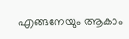എങ്ങനേയും ആകാം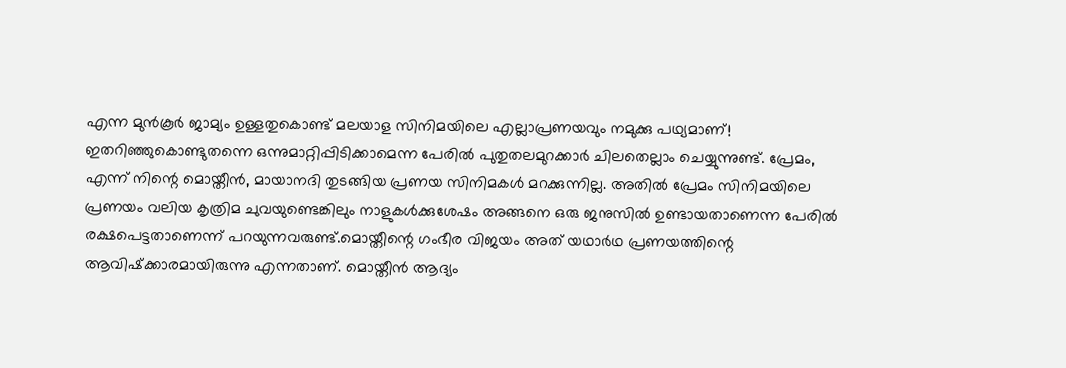എന്ന മുന്‍കൂര്‍ ജാമ്യം ഉള്ളതുകൊണ്ട് മലയാള സിനിമയിലെ എല്ലാപ്രണയവും നമുക്കു പഥ്യമാണ്! ഇതറിഞ്ഞുകൊണ്ടുതന്നെ ഒന്നുമാറ്റിപ്പിടിക്കാമെന്ന പേരില്‍ പുതുതലമുറക്കാര്‍ ചിലതെല്ലാം ചെയ്യുന്നുണ്ട്. പ്രേമം, എന്ന് നിന്റെ മൊയ്തീന്‍, മായാനദി തുടങ്ങിയ പ്രണയ സിനിമകള്‍ മറക്കുന്നില്ല. അതില്‍ പ്രേമം സിനിമയിലെ പ്രണയം വലിയ കൃത്രിമ ചുവയുണ്ടെങ്കിലും നാളുകള്‍ക്കുശേഷം അങ്ങനെ ഒരു ജനുസില്‍ ഉണ്ടായതാണെന്ന പേരില്‍ രക്ഷപെട്ടതാണെന്ന് പറയുന്നവരുണ്ട്.മൊയ്തീന്റെ ഗംഭീര വിജയം അത് യഥാര്‍ഥ പ്രണയത്തിന്റെ ആവിഷ്‌ക്കാരമായിരുന്നു എന്നതാണ്. മൊയ്തീന്‍ ആദ്യം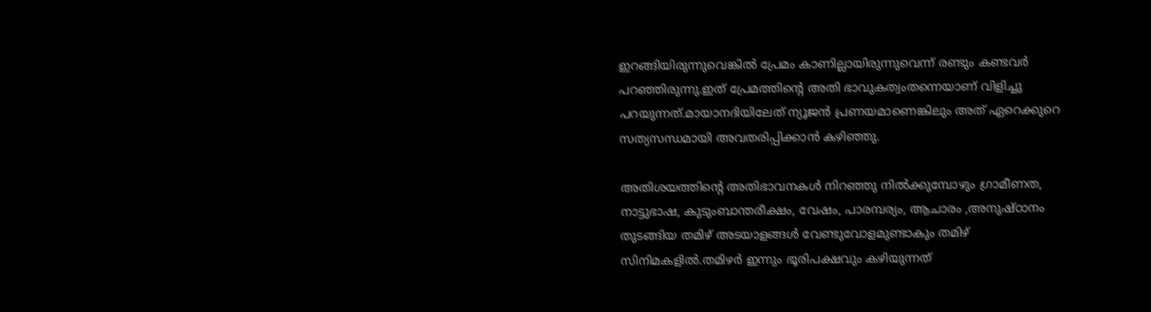ഇറങ്ങിയിരുന്നുവെങ്കില്‍ പ്രേമം കാണില്ലായിരുന്നുവെന്ന് രണ്ടും കണ്ടവര്‍  പറഞ്ഞിരുന്നു.ഇത് പ്രേമത്തിന്റെ അതി ഭാവുകത്വംതന്നെയാണ് വിളിച്ചു പറയുന്നത്.മായാനദിയിലേത് ന്യൂജന്‍ പ്രണയമാണെങ്കിലും അത് ഏറെക്കുറെ സത്യസന്ധമായി അവതരിപ്പിക്കാന്‍ കഴിഞ്ഞു.

അതിശയത്തിന്റെ അതിഭാവനകള്‍ നിറഞ്ഞു നില്‍ക്കുമ്പോഴും ഗ്രാമീണത, നാട്ടുഭാഷ, കുടുംബാന്തരീക്ഷം, വേഷം, പാരമ്പര്യം, ആചാരം ,അനുഷ്ഠാനം തുടങ്ങിയ തമിഴ് അടയാളങ്ങള്‍ വേണ്ടുവോളമുണ്ടാകും തമിഴ് സിനിമകളില്‍.തമിഴര്‍ ഇന്നും ഭൂരിപക്ഷവും കഴിയുന്നത്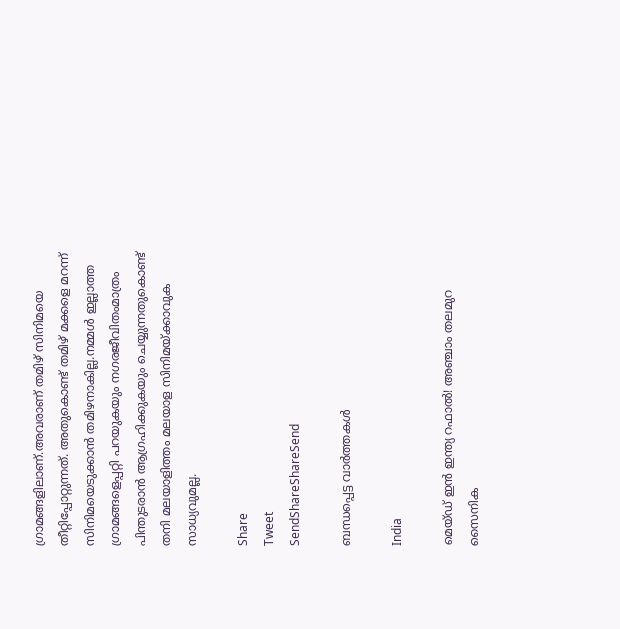ഗ്രാമങ്ങളിലാണ്.അവരാണ് തമിഴ് സിനിമയെ തീറ്റിപ്പോറ്റുന്നത്. അതുകൊണ്ട് തമിഴ് മക്കളെ മറന്ന് സിനിമയെടുക്കാന്‍ തമിഴനാകില്ല.നമ്മള്‍ ഇല്ലാത്ത ഗ്രാമങ്ങളെപ്പറ്റി പറയുകയും നഗരജീവിതംമാത്രം പിന്തുടരാന്‍ ആഗ്രഹിക്കുകയും ചെയ്യുന്നതുകൊണ്ട് തനി മലയാളിത്തം മലയാള സിനിമയ്‌ക്കാവുക സാധ്യവുമല്ല.

Share
Tweet
SendShareShareSend

ബന്ധപ്പെട്ട വാര്‍ത്തകള്‍

India

മെയ്ഡ് ഇന്‍ ഇന്ത്യ റഫാല്‍! അഞ്ചാം തലമുറ സൈനിക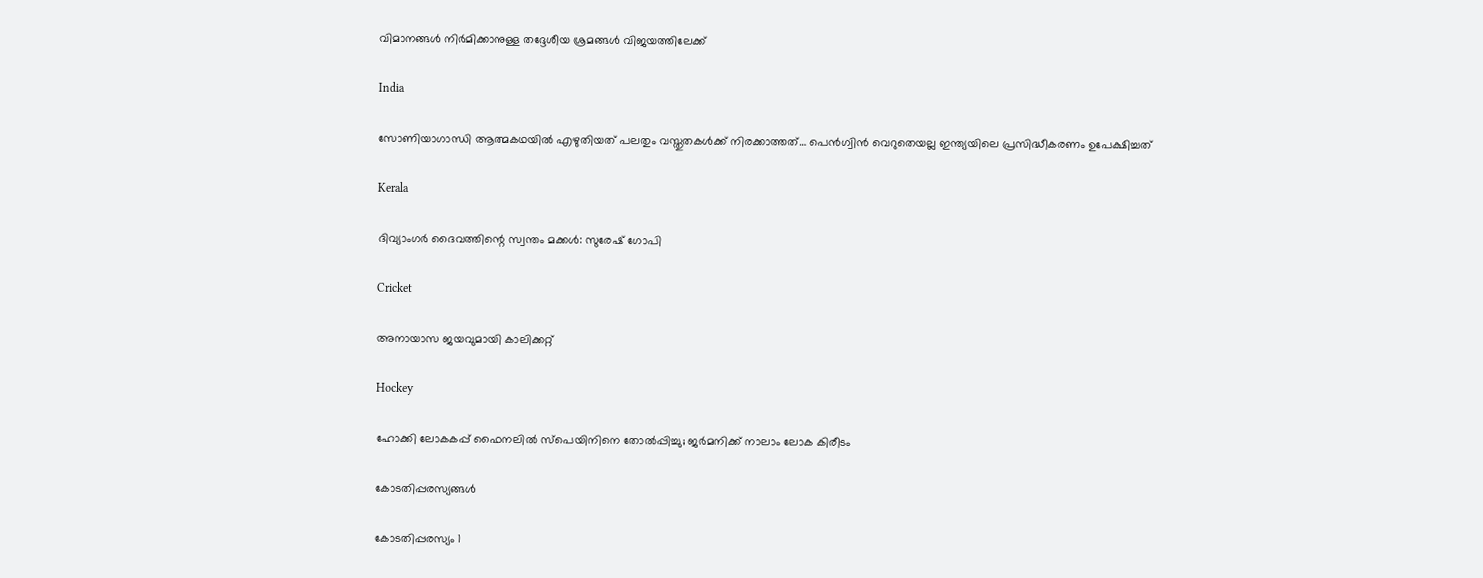വിമാനങ്ങള്‍ നിര്‍മിക്കാനുള്ള തദ്ദേശീയ ശ്രമങ്ങള്‍ വിജയത്തിലേക്ക്

India

സോണിയാഗാന്ധി ആത്മകഥയില്‍ എഴുതിയത് പലതും വസ്തുതകള്‍ക്ക് നിരക്കാത്തത്… പെന്‍ഗ്വിന്‍ വെറുതെയല്ല ഇന്ത്യയിലെ പ്രസിദ്ധീകരണം ഉപേക്ഷിച്ചത്

Kerala

ദിവ്യാംഗര്‍ ദൈവത്തിന്റെ സ്വന്തം മക്കള്‍: സുരേഷ് ഗോപി

Cricket

അനായാസ ജയവുമായി കാലിക്കറ്റ്

Hockey

ഹോക്കി ലോകകപ്പ് ഫൈനലില്‍ സ്‌പെയിനിനെ തോല്‍പ്പിച്ചു; ജര്‍മനിക്ക് നാലാം ലോക കിരീടം

കോടതിപ്പരസ്യങ്ങള്‍

കോടതിപ്പരസ്യം 1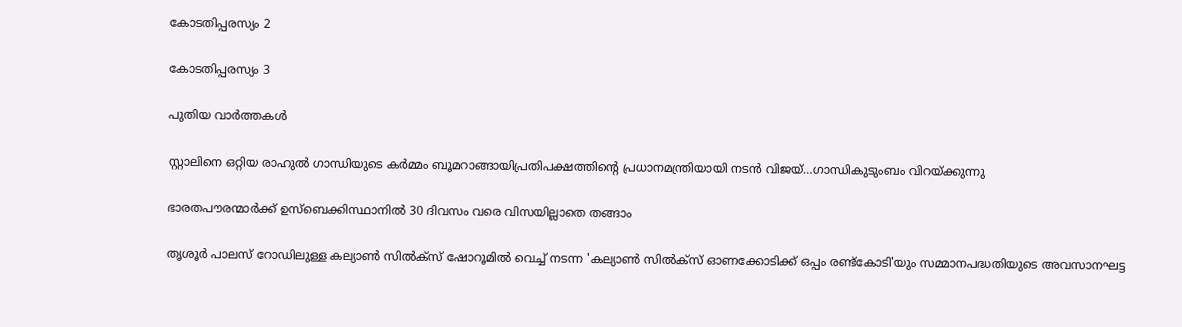കോടതിപ്പരസ്യം 2

കോടതിപ്പരസ്യം 3

പുതിയ വാര്‍ത്തകള്‍

സ്റ്റാലിനെ ഒറ്റിയ രാഹുല്‍ ഗാന്ധിയുടെ കര്‍മ്മം ബൂമറാങ്ങായിപ്രതിപക്ഷത്തിന്റെ പ്രധാനമന്ത്രിയായി നടന്‍ വിജയ്…ഗാന്ധികുടുംബം വിറയ്‌ക്കുന്നു

ഭാരതപൗരന്മാര്‍ക്ക് ഉസ്ബെക്കിസ്ഥാനില്‍ 30 ദിവസം വരെ വിസയില്ലാതെ തങ്ങാം

തൃശൂര്‍ പാലസ് റോഡിലുള്ള കല്യാണ്‍ സില്‍ക്‌സ് ഷോറൂമില്‍ വെച്ച് നടന്ന 'കല്യാണ്‍ സില്‍ക്‌സ് ഓണക്കോടിക്ക് ഒപ്പം രണ്ട്‌കോടി'യും സമ്മാനപദ്ധതിയുടെ അവസാനഘട്ട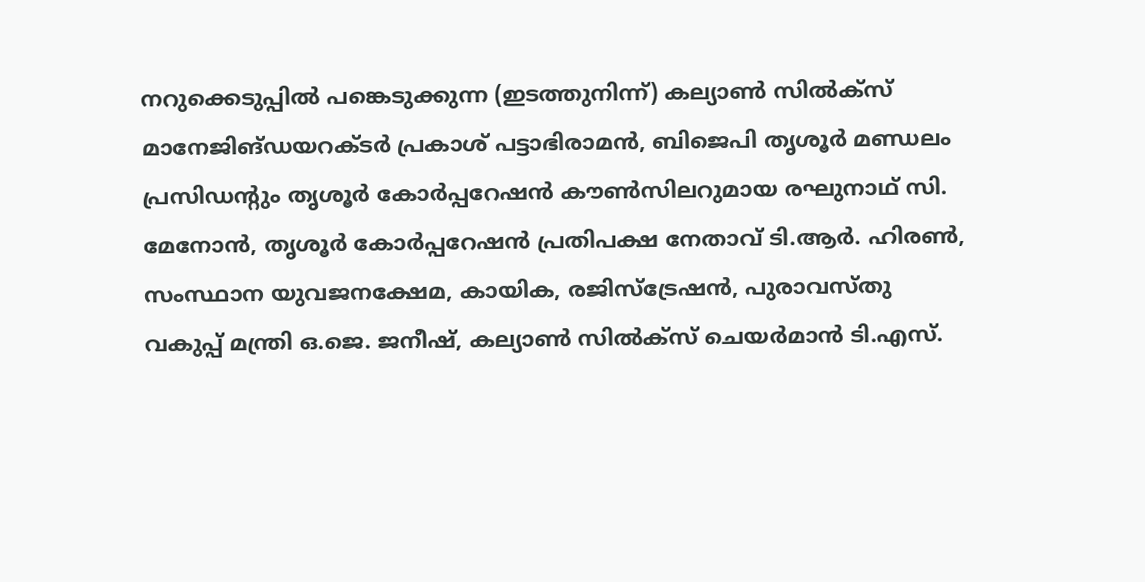നറുക്കെടുപ്പില്‍ പങ്കെടുക്കുന്ന (ഇടത്തുനിന്ന്) കല്യാണ്‍ സില്‍ക്‌സ് മാനേജിങ്ഡയറക്ടര്‍ പ്രകാശ് പട്ടാഭിരാമന്‍, ബിജെപി തൃശൂര്‍ മണ്ഡലം പ്രസിഡന്റും തൃശൂര്‍ കോര്‍പ്പറേഷന്‍ കൗണ്‍സിലറുമായ രഘുനാഥ് സി. മേനോന്‍, തൃശൂര്‍ കോര്‍പ്പറേഷന്‍ പ്രതിപക്ഷ നേതാവ് ടി.ആര്‍. ഹിരണ്‍, സംസ്ഥാന യുവജനക്ഷേമ, കായിക, രജിസ്‌ട്രേഷന്‍, പുരാവസ്തു വകുപ്പ് മന്ത്രി ഒ.ജെ. ജനീഷ്, കല്യാണ്‍ സില്‍ക്‌സ് ചെയര്‍മാന്‍ ടി.എസ്.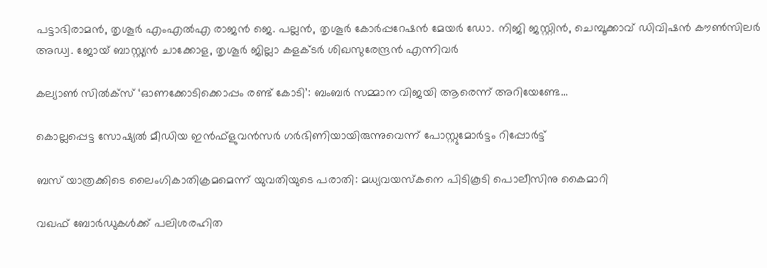പട്ടാഭിരാമന്‍, തൃശൂര്‍ എംഎല്‍എ രാജന്‍ ജെ. പല്ലന്‍, തൃശൂര്‍ കോര്‍പ്പറേഷന്‍ മേയര്‍ ഡോ. നിജി ജസ്റ്റിന്‍, ചെമ്പൂക്കാവ് ഡിവിഷന്‍ കൗണ്‍സിലര്‍ അഡ്വ. ജോയ് ബാസ്റ്റ്യന്‍ ചാക്കോള, തൃശൂര്‍ ജില്ലാ കളക്ടര്‍ ശിഖസുരേന്ദ്രന്‍ എന്നിവര്‍

കല്യാണ്‍ സില്‍ക്‌സ് ‘ഓണക്കോടിക്കൊപ്പം രണ്ട് കോടി’: ബംബര്‍ സമ്മാന വിജയി ആരെന്ന് അറിയേണ്ടേ…

കൊല്ലപ്പെട്ട സോഷ്യല്‍ മീഡിയ ഇന്‍ഫ്‌ളുവന്‍സര്‍ ഗര്‍ഭിണിയായിരുന്നുവെന്ന് പോസ്റ്റുമോര്‍ട്ടം റിപ്പോര്‍ട്ട്

ബസ് യാത്രക്കിടെ ലൈംഗികാതിക്രമമെന്ന് യുവതിയുടെ പരാതി: മധ്യവയസ്‌കനെ പിടികൂടി പൊലീസിനു കൈമാറി

വഖഫ് ബോർഡുകൾക്ക് പലിശരഹിത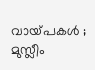വായ്‌പകൾ ; മുസ്ലീം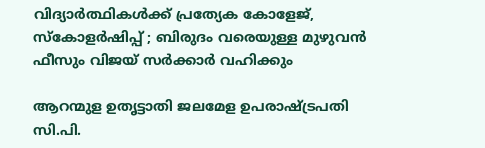വിദ്യാർത്ഥികൾക്ക് പ്രത്യേക കോളേജ്, സ്കോളർഷിപ്പ് ; ബിരുദം വരെയുള്ള മുഴുവൻ ഫീസും വിജയ് സർക്കാർ വഹിക്കും

ആറന്മുള ഉതൃട്ടാതി ജലമേള ഉപരാഷ്ട്രപതി സി.പി.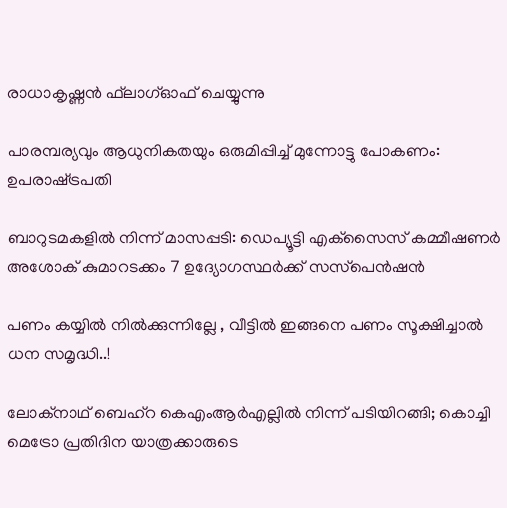രാധാകൃഷ്ണന്‍ ഫ്‌ലാഗ്ഓഫ് ചെയ്യുന്നു

പാരമ്പര്യവും ആധുനികതയും ഒരുമിപ്പിച്ച് മുന്നോട്ടു പോകണം: ഉപരാഷ്‌ട്രപതി

ബാറുടമകളില്‍ നിന്ന് മാസപ്പടി: ഡെപ്യൂട്ടി എക്‌സൈസ് കമ്മീഷണര്‍ അശോക് കുമാറടക്കം 7 ഉദ്യോഗസ്ഥര്‍ക്ക് സസ്‌പെന്‍ഷന്‍

പണം കയ്യിൽ നിൽക്കുന്നില്ലേ , വീട്ടിൽ ഇങ്ങനെ പണം സൂക്ഷിച്ചാൽ ധന സമൃദ്ധി..!

ലോക്‌നാഥ് ബെഹ്‌റ കെഎംആര്‍എല്ലില്‍ നിന്ന് പടിയിറങ്ങി; കൊച്ചി മെട്രോ പ്രതിദിന യാത്രക്കാരുടെ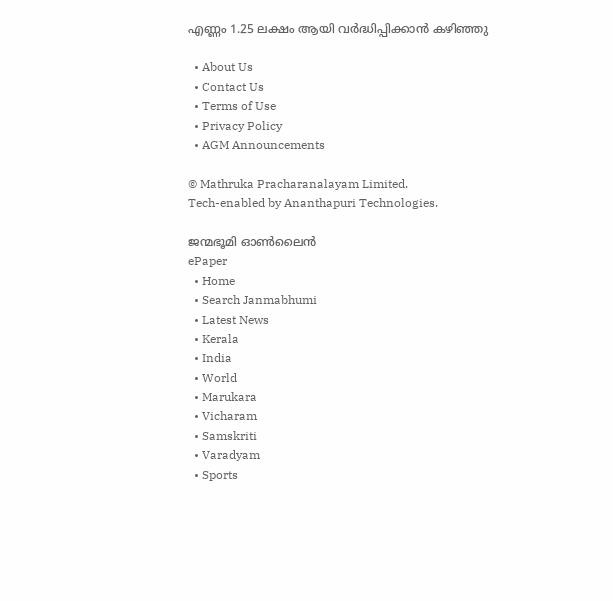എണ്ണം 1.25 ലക്ഷം ആയി വര്‍ദ്ധിപ്പിക്കാന്‍ കഴിഞ്ഞു

  • About Us
  • Contact Us
  • Terms of Use
  • Privacy Policy
  • AGM Announcements

© Mathruka Pracharanalayam Limited.
Tech-enabled by Ananthapuri Technologies.

ജന്മഭൂമി ഓണ്‍ലൈന്‍
ePaper
  • Home
  • Search Janmabhumi
  • Latest News
  • Kerala
  • India
  • World
  • Marukara
  • Vicharam
  • Samskriti
  • Varadyam
  • Sports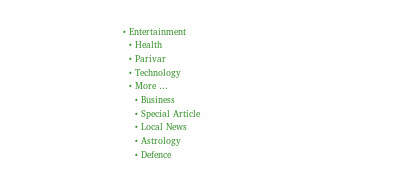• Entertainment
  • Health
  • Parivar
  • Technology
  • More …
    • Business
    • Special Article
    • Local News
    • Astrology
    • Defence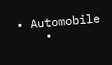• Automobile
    •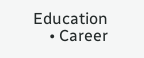Education
    • Career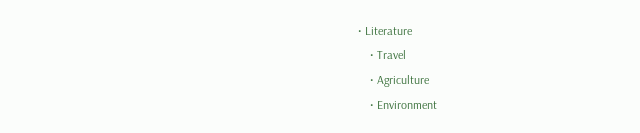• Literature
    • Travel
    • Agriculture
    • Environment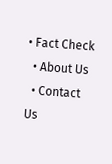• Fact Check
  • About Us
  • Contact Us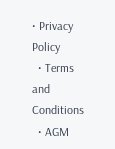• Privacy Policy
  • Terms and Conditions
  • AGM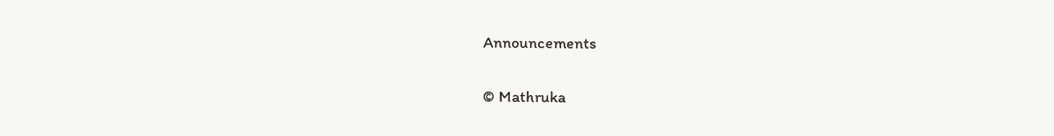Announcements

© Mathruka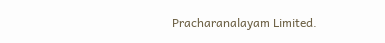Pracharanalayam Limited.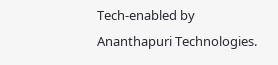Tech-enabled by Ananthapuri Technologies.